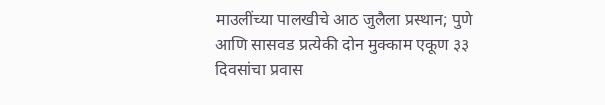माउलींच्या पालखीचे आठ जुलैला प्रस्थान; पुणे आणि सासवड प्रत्येकी दोन मुक्काम एकूण ३३ दिवसांचा प्रवास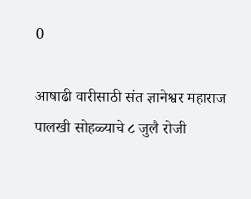0

आषाढी वारीसाठी संत ज्ञानेश्वर महाराज पालखी सोहळ्याचे ८ जुलै रोजी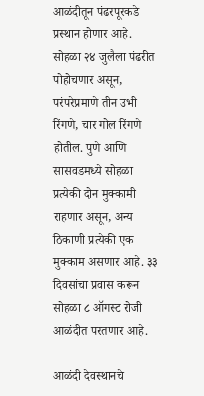आळंदीतून पंढरपूरकडे प्रस्थान होणार आहे. सोहळा २४ जुलैला पंढरीत पोहोचणार असून, परंपरेप्रमाणे तीन उभी रिंगणे, चार गोल रिंगणे होतील. पुणे आणि सासवडमध्ये सोहळा प्रत्येकी दोन मुक्कामी राहणार असून, अन्य ठिकाणी प्रत्येकी एक मुक्काम असणार आहे. ३३ दिवसांचा प्रवास करून सोहळा ८ ऑगस्ट रोजी आळंदीत परतणार आहे.

आळंदी देवस्थानचे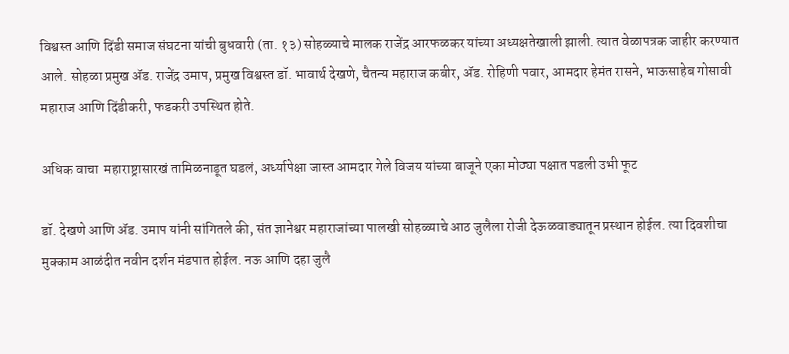विश्वस्त आणि दिंडी समाज संघटना यांची बुधवारी (ता. १३) सोहळ्याचे मालक राजेंद्र आरफळकर यांच्या अध्यक्षतेखाली झाली. त्यात वेळापत्रक जाहीर करण्यात आले. सोहळा प्रमुख ॲड. राजेंद्र उमाप, प्रमुख विश्वस्त डॉ. भावार्थ देखणे, चैतन्य महाराज कबीर, ॲड. रोहिणी पवार, आमदार हेमंत रासने, भाऊसाहेब गोसावी महाराज आणि दिंडीकरी, फडकरी उपस्थित होते.

अधिक वाचा  महाराष्ट्रासारखं तामिळनाडूत घडलं, अर्ध्यापेक्षा जास्त आमदार गेले विजय यांच्या बाजूने एका मोठ्या पक्षात पडली उभी फूट

डॉ. देखणे आणि ॲड. उमाप यांनी सांगितले की, संत ज्ञानेश्वर महाराजांच्या पालखी सोहळ्याचे आठ जुलैला रोजी देऊळवाड्यातून प्रस्थान होईल. त्या दिवशीचा मुक्काम आळंदीत नवीन दर्शन मंडपात होईल. नऊ आणि दहा जुलै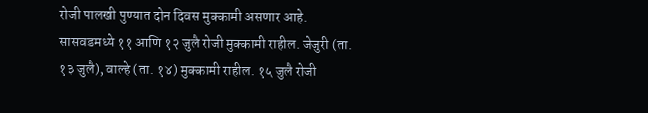रोजी पालखी पुण्यात दोन दिवस मुक्कामी असणार आहे. सासवडमध्ये ११ आणि १२ जुलै रोजी मुक्कामी राहील. जेजुरी (ता. १३ जुलै), वाल्हे (ता. १४) मुक्कामी राहील. १५ जुलै रोजी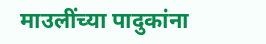माउलींच्या पादुकांना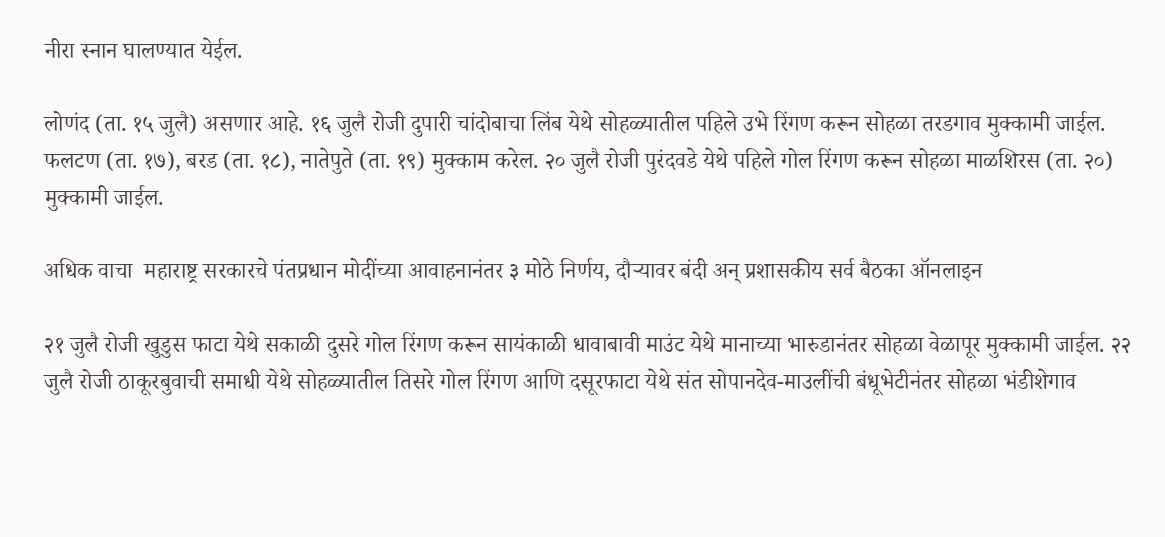नीरा स्नान घालण्यात येईल.

लोणंद (ता. १५ जुलै) असणार आहे. १६ जुलै रोजी दुपारी चांदोबाचा लिंब येथे सोहळ्यातील पहिले उभे रिंगण करून सोहळा तरडगाव मुक्कामी जाईल. फलटण (ता. १७), बरड (ता. १८), नातेपुते (ता. १९) मुक्काम करेल. २० जुलै रोजी पुरंदवडे येथे पहिले गोल रिंगण करून सोहळा माळशिरस (ता. २०) मुक्कामी जाईल.

अधिक वाचा  महाराष्ट्र सरकारचे पंतप्रधान मोदींच्या आवाहनानंतर ३ मोठे निर्णय, दौऱ्यावर बंदी अन् प्रशासकीय सर्व बैठका ऑनलाइन

२१ जुलै रोजी खुडुस फाटा येथे सकाळी दुसरे गोल रिंगण करून सायंकाळी धावाबावी माउंट येथे मानाच्या भारुडानंतर सोहळा वेळापूर मुक्कामी जाईल. २२ जुलै रोजी ठाकूरबुवाची समाधी येथे सोहळ्यातील तिसरे गोल रिंगण आणि दसूरफाटा येथे संत सोपानदेव-माउलींची बंधूभेटीनंतर सोहळा भंडीशेगाव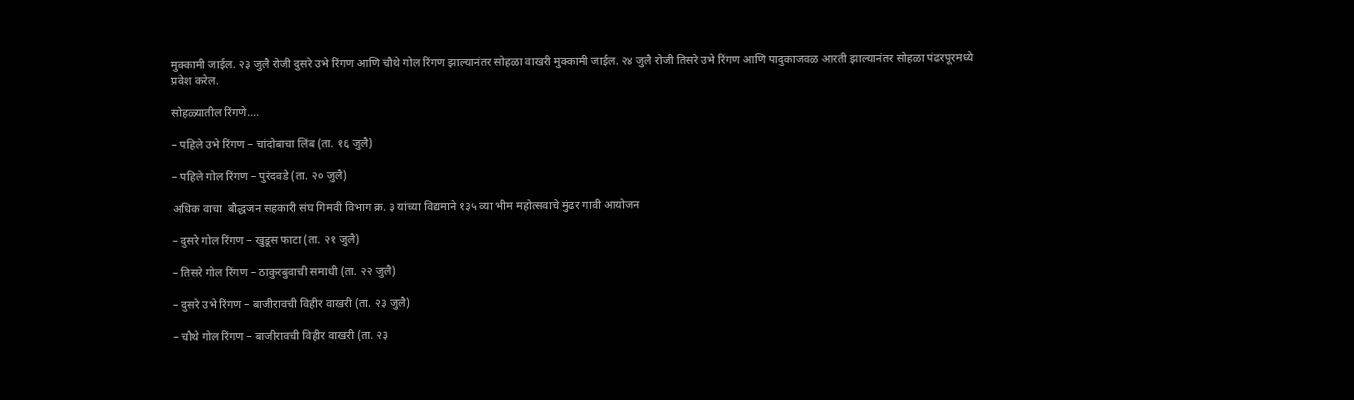मुक्कामी जाईल. २३ जुलै रोजी दुसरे उभे रिंगण आणि चौथे गोल रिंगण झाल्यानंतर सोहळा वाखरी मुक्कामी जाईल. २४ जुलै रोजी तिसरे उभे रिंगण आणि पादुकाजवळ आरती झाल्यानंतर सोहळा पंढरपूरमध्ये प्रवेश करेल.

सोहळ्यातील रिंगणे….

– पहिले उभे रिंगण – चांदोबाचा लिंब (ता. १६ जुलै)

– पहिले गोल रिंगण – पुरंदवडे (ता. २० जुलै)

अधिक वाचा  बौद्धजन सहकारी संघ गिमवी विभाग क्र. ३ यांच्या विद्यमाने १३५ व्या भीम महोत्सवाचे मुंढर गावी आयोजन

– दुसरे गोल रिंगण – खुडूस फाटा (ता. २१ जुलै)

– तिसरे गोल रिंगण – ठाकुरबुवाची समाधी (ता. २२ जुलै)

– दुसरे उभे रिंगण – बाजीरावची विहीर वाखरी (ता. २३ जुलै)

– चौथे गोल रिंगण – बाजीरावची विहीर वाखरी (ता. २३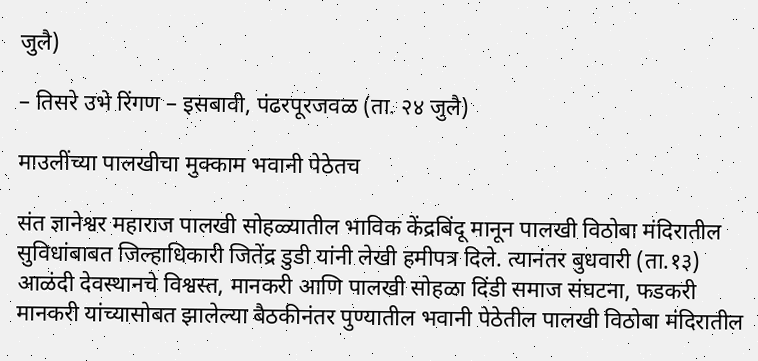जुलै)

– तिसरे उभे रिंगण – इसबावी, पंढरपूरजवळ (ता. २४ जुलै)

माउलींच्या पालखीचा मुक्काम भवानी पेठेतच

संत ज्ञानेश्वर महाराज पालखी सोहळ्यातील भाविक केंद्रबिंदू मानून पालखी विठोबा मंदिरातील सुविधांबाबत जिल्हाधिकारी जितेंद्र डुडी यांनी लेखी हमीपत्र दिले. त्यानंतर बुधवारी (ता.१३) आळंदी देवस्थानचे विश्वस्त, मानकरी आणि पालखी सोहळा दिंडी समाज संघटना, फडकरी मानकरी यांच्यासोबत झालेल्या बैठकीनंतर पुण्यातील भवानी पेठेतील पालखी विठोबा मंदिरातील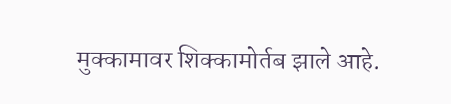मुक्कामावर शिक्कामोर्तब झाले आहे.